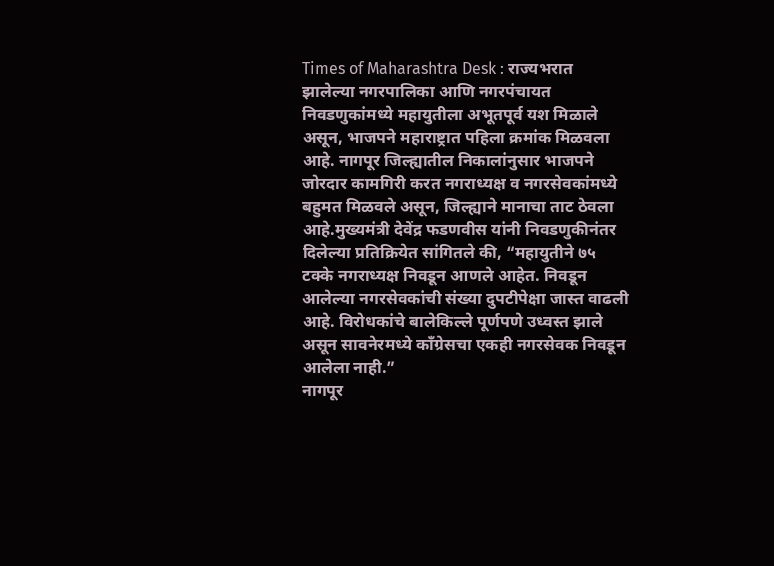Times of Maharashtra Desk : राज्यभरात झालेल्या नगरपालिका आणि नगरपंचायत निवडणुकांमध्ये महायुतीला अभूतपूर्व यश मिळाले असून, भाजपने महाराष्ट्रात पहिला क्रमांक मिळवला आहे. नागपूर जिल्ह्यातील निकालांनुसार भाजपने जोरदार कामगिरी करत नगराध्यक्ष व नगरसेवकांमध्ये बहुमत मिळवले असून, जिल्ह्याने मानाचा ताट ठेवला आहे.मुख्यमंत्री देवेंद्र फडणवीस यांनी निवडणुकीनंतर दिलेल्या प्रतिक्रियेत सांगितले की, “महायुतीने ७५ टक्के नगराध्यक्ष निवडून आणले आहेत. निवडून आलेल्या नगरसेवकांची संख्या दुपटीपेक्षा जास्त वाढली आहे. विरोधकांचे बालेकिल्ले पूर्णपणे उध्वस्त झाले असून सावनेरमध्ये काँग्रेसचा एकही नगरसेवक निवडून आलेला नाही.”
नागपूर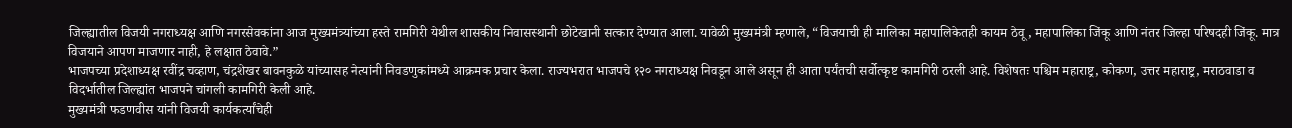जिल्ह्यातील विजयी नगराध्यक्ष आणि नगरसेवकांना आज मुख्यमंत्र्यांच्या हस्ते रामगिरी येथील शासकीय निवासस्थानी छोटेखानी सत्कार देण्यात आला. यावेळी मुख्यमंत्री म्हणाले, “विजयाची ही मालिका महापालिकेतही कायम ठेवू, महापालिका जिंकू आणि नंतर जिल्हा परिषदही जिंकू. मात्र विजयाने आपण माजणार नाही, हे लक्षात ठेवावे.”
भाजपच्या प्रदेशाध्यक्ष रवींद्र चव्हाण, चंद्रशेखर बावनकुळे यांच्यासह नेत्यांनी निवडणुकांमध्ये आक्रमक प्रचार केला. राज्यभरात भाजपचे १२० नगराध्यक्ष निवडून आले असून ही आता पर्यंतची सर्वोत्कृष्ट कामगिरी ठरली आहे. विशेषतः पश्चिम महाराष्ट्र, कोकण, उत्तर महाराष्ट्र, मराठवाडा व विदर्भातील जिल्ह्यांत भाजपने चांगली कामगिरी केली आहे.
मुख्यमंत्री फडणवीस यांनी विजयी कार्यकर्त्यांचेही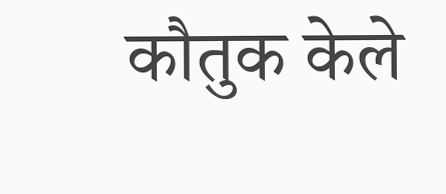कौतुक केले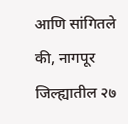आणि सांगितले की, नागपूर जिल्ह्यातील २७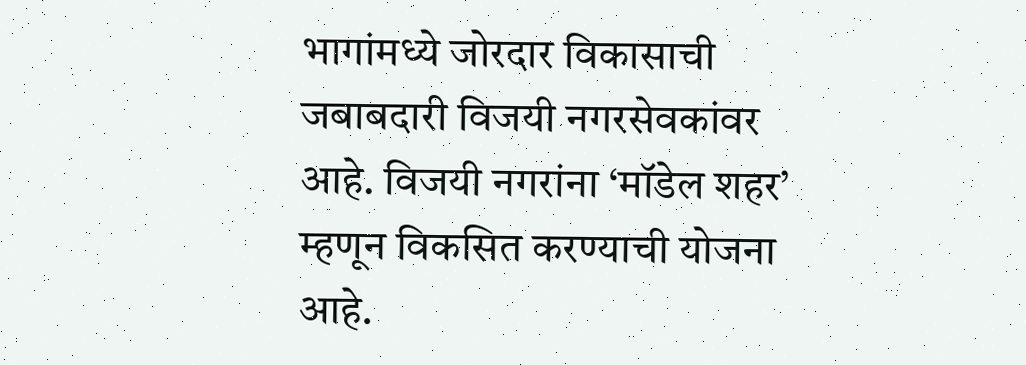भागांमध्ये जोरदार विकासाची जबाबदारी विजयी नगरसेवकांवर आहे. विजयी नगरांना ‘मॉडेल शहर’ म्हणून विकसित करण्याची योजना आहे.